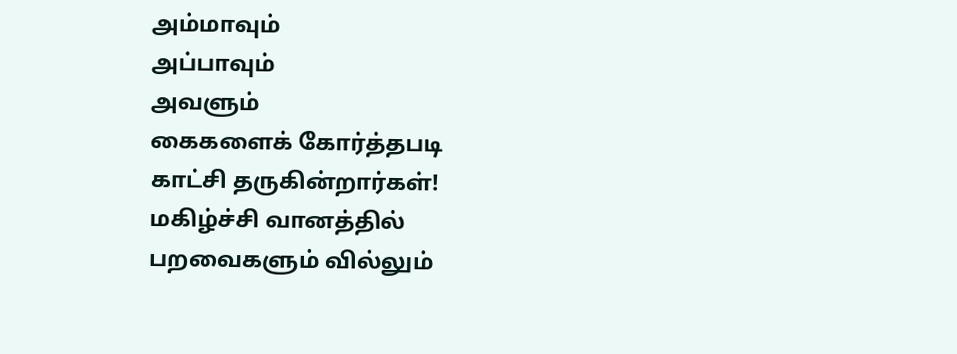அம்மாவும்
அப்பாவும்
அவளும்
கைகளைக் கோர்த்தபடி
காட்சி தருகின்றார்கள்!
மகிழ்ச்சி வானத்தில்
பறவைகளும் வில்லும்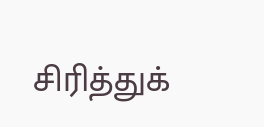சிரித்துக்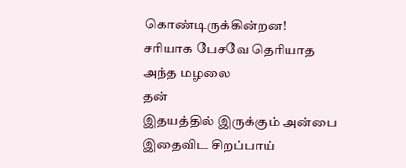கொண்டிருக்கின்றன!
சரியாக பேசவே தெரியாத
அந்த மழலை
தன்
இதயத்தில் இருக்கும் அன்பை
இதைவிட சிறப்பாய்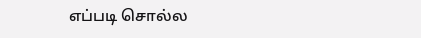எப்படி சொல்ல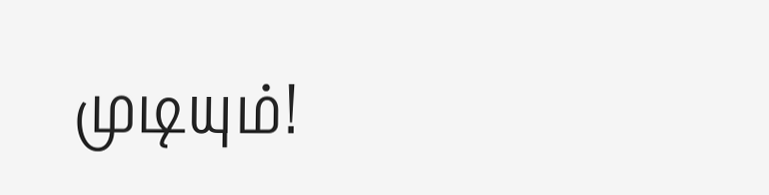முடியும்!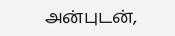அன்புடன்,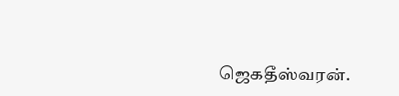ஜெகதீஸ்வரன்.